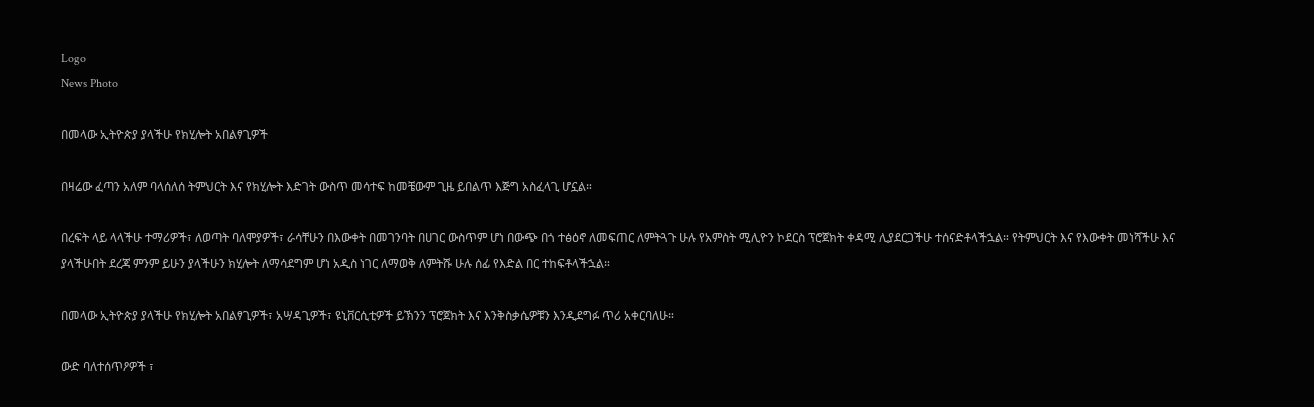Logo
News Photo

በመላው ኢትዮጵያ ያላችሁ የክሂሎት አበልፃጊዎች

በዛሬው ፈጣን አለም ባላሰለሰ ትምህርት እና የክሂሎት እድገት ውስጥ መሳተፍ ከመቼውም ጊዜ ይበልጥ እጅግ አስፈላጊ ሆኗል።

በረፍት ላይ ላላችሁ ተማሪዎች፣ ለወጣት ባለሞያዎች፣ ራሳቸሁን በእውቀት በመገንባት በሀገር ውስጥም ሆነ በውጭ በጎ ተፅዕኖ ለመፍጠር ለምትጓጉ ሁሉ የአምስት ሚሊዮን ኮደርስ ፕሮጀክት ቀዳሚ ሊያደርጋችሁ ተሰናድቶላችኋል። የትምህርት እና የእውቀት መነሻችሁ እና ያላችሁበት ደረጃ ምንም ይሁን ያላችሁን ክሂሎት ለማሳደግም ሆነ አዲስ ነገር ለማወቅ ለምትሹ ሁሉ ሰፊ የእድል በር ተከፍቶላችኋል።

በመላው ኢትዮጵያ ያላችሁ የክሂሎት አበልፃጊዎች፣ አሣዳጊዎች፣ ዩኒቨርሲቲዎች ይኽንን ፕሮጀክት እና እንቅስቃሴዎቹን እንዲደግፉ ጥሪ አቀርባለሁ።

ውድ ባለተሰጥዖዎች ፣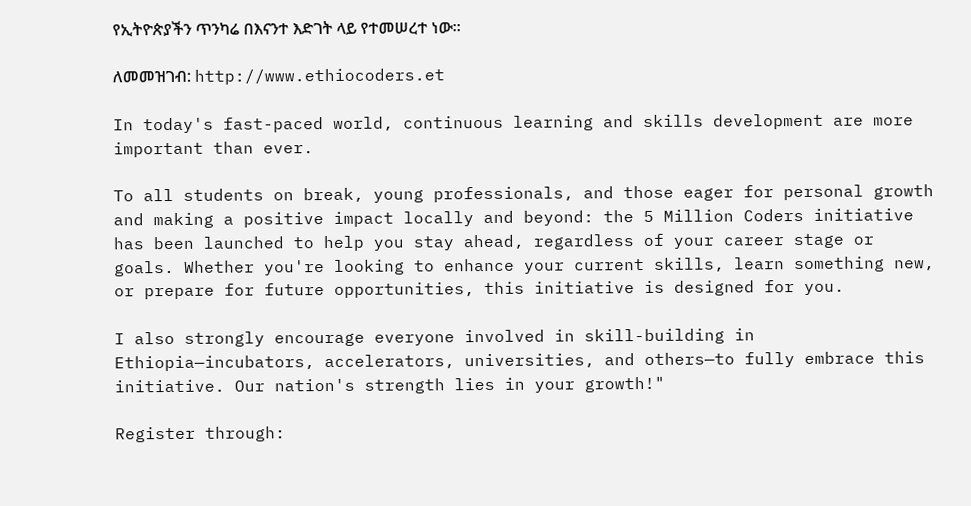የኢትዮጵያችን ጥንካሬ በእናንተ እድገት ላይ የተመሠረተ ነው።

ለመመዝገብ: http://www.ethiocoders.et

In today's fast-paced world, continuous learning and skills development are more important than ever.

To all students on break, young professionals, and those eager for personal growth and making a positive impact locally and beyond: the 5 Million Coders initiative has been launched to help you stay ahead, regardless of your career stage or goals. Whether you're looking to enhance your current skills, learn something new, or prepare for future opportunities, this initiative is designed for you.

I also strongly encourage everyone involved in skill-building in Ethiopia—incubators, accelerators, universities, and others—to fully embrace this initiative. Our nation's strength lies in your growth!"

Register through: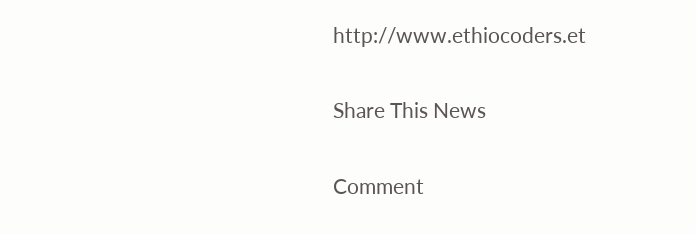http://www.ethiocoders.et

Share This News

Comment